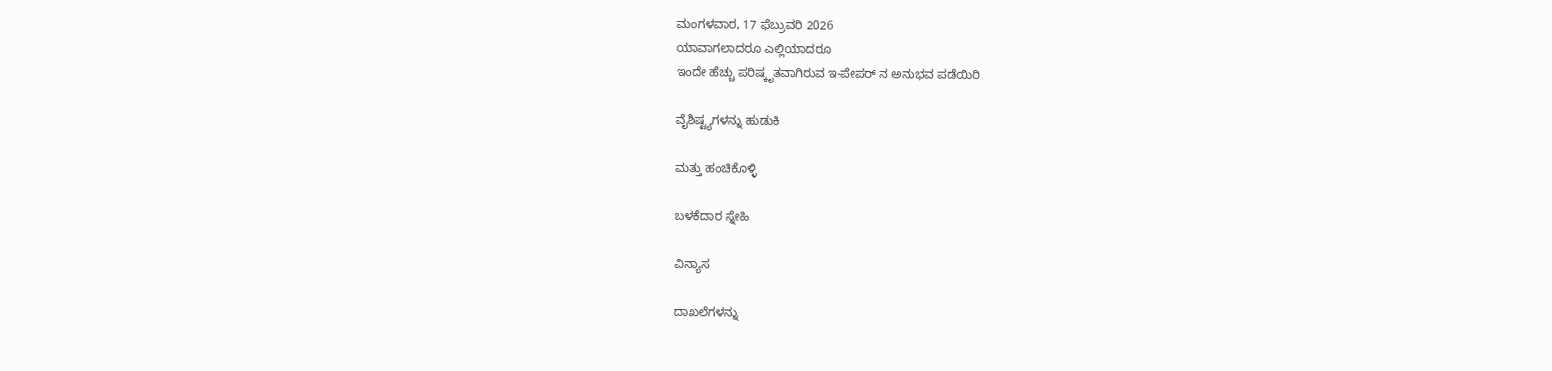ಮಂಗಳವಾರ, 17 ಫೆಬ್ರುವರಿ 2026
ಯಾವಾಗಲಾದರೂ ಎಲ್ಲಿಯಾದರೂ
ಇಂದೇ ಹೆಚ್ಚು ಪರಿಷ್ಕೃತವಾಗಿರುವ ಇ-ಪೇಪರ್ ನ ಅನುಭವ ಪಡೆಯಿರಿ

ವೈಶಿಷ್ಟ್ಯಗಳನ್ನು ಹುಡುಕಿ

ಮತ್ತು ಹಂಚಿಕೊಳ್ಳಿ

ಬಳಕೆದಾರ ಸ್ನೇಹಿ

ವಿನ್ಯಾಸ

ದಾಖಲೆಗಳನ್ನು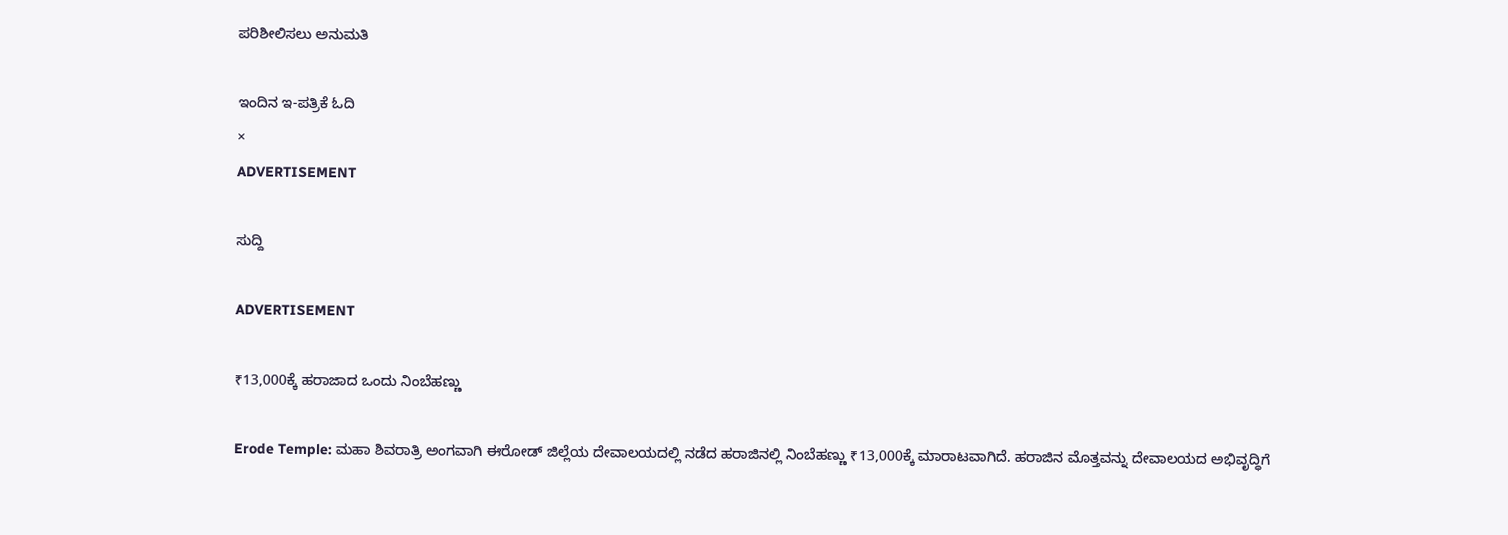ಪರಿಶೀಲಿಸಲು ಅನುಮತಿ

ಇಂದಿನ ಇ-ಪತ್ರಿಕೆ ಓದಿ
×
ADVERTISEMENT

ಸುದ್ದಿ

ADVERTISEMENT

₹13,000ಕ್ಕೆ ಹರಾಜಾದ ಒಂದು ನಿಂಬೆಹಣ್ಣು

Erode Temple: ಮಹಾ ಶಿವರಾತ್ರಿ ಅಂಗವಾಗಿ ಈರೋಡ್ ಜಿಲ್ಲೆಯ ದೇವಾಲಯದಲ್ಲಿ ನಡೆದ ಹರಾಜಿನಲ್ಲಿ ನಿಂಬೆಹಣ್ಣು ₹13,000ಕ್ಕೆ ಮಾರಾಟವಾಗಿದೆ. ಹರಾಜಿನ ಮೊತ್ತವನ್ನು ದೇವಾಲಯದ ಅಭಿವೃದ್ಧಿಗೆ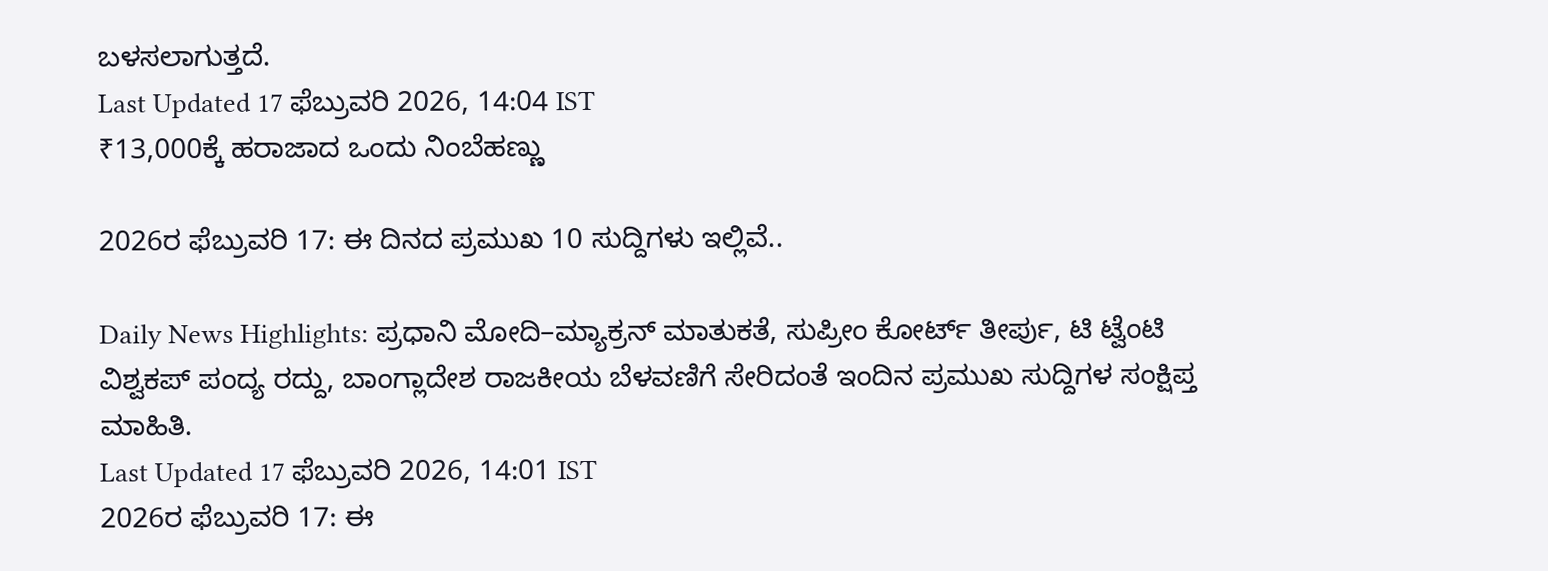ಬಳಸಲಾಗುತ್ತದೆ.
Last Updated 17 ಫೆಬ್ರುವರಿ 2026, 14:04 IST
₹13,000ಕ್ಕೆ ಹರಾಜಾದ ಒಂದು ನಿಂಬೆಹಣ್ಣು

2026ರ ಫೆಬ್ರುವರಿ 17: ಈ ದಿನದ ಪ್ರಮುಖ 10 ಸುದ್ದಿಗಳು ಇಲ್ಲಿವೆ..

Daily News Highlights: ಪ್ರಧಾನಿ ಮೋದಿ–ಮ್ಯಾಕ್ರನ್ ಮಾತುಕತೆ, ಸುಪ್ರೀಂ ಕೋರ್ಟ್ ತೀರ್ಪು, ಟಿ ಟ್ವೆಂಟಿ ವಿಶ್ವಕಪ್ ಪಂದ್ಯ ರದ್ದು, ಬಾಂಗ್ಲಾದೇಶ ರಾಜಕೀಯ ಬೆಳವಣಿಗೆ ಸೇರಿದಂತೆ ಇಂದಿನ ಪ್ರಮುಖ ಸುದ್ದಿಗಳ ಸಂಕ್ಷಿಪ್ತ ಮಾಹಿತಿ.
Last Updated 17 ಫೆಬ್ರುವರಿ 2026, 14:01 IST
2026ರ ಫೆಬ್ರುವರಿ 17: ಈ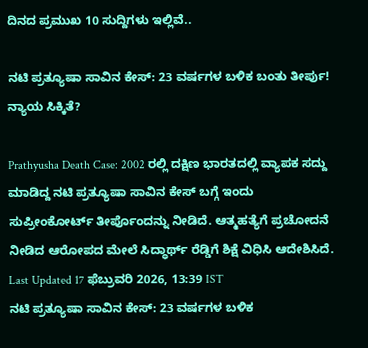ದಿನದ ಪ್ರಮುಖ 10 ಸುದ್ದಿಗಳು ಇಲ್ಲಿವೆ..

ನಟಿ ಪ್ರತ್ಯೂಷಾ ಸಾವಿನ ಕೇಸ್‌: 23 ವರ್ಷಗಳ ಬಳಿಕ ಬಂತು ತೀರ್ಪು! ನ್ಯಾಯ ಸಿಕ್ಕಿತೆ?

Prathyusha Death Case: 2002 ರಲ್ಲಿ ದಕ್ಷಿಣ ಭಾರತದಲ್ಲಿ ವ್ಯಾಪಕ ಸದ್ದು ಮಾಡಿದ್ದ ನಟಿ ಪ್ರತ್ಯೂಷಾ ಸಾವಿನ ಕೇಸ್‌ ಬಗ್ಗೆ ಇಂದು ಸುಪ್ರೀಂಕೋರ್ಟ್‌ ತೀರ್ಪೊಂದನ್ನು ನೀಡಿದೆ. ಆತ್ಮಹತ್ಯೆಗೆ ಪ್ರಚೋದನೆ ನೀಡಿದ ಆರೋಪದ ಮೇಲೆ ಸಿದ್ಧಾರ್ಥ್ ರೆಡ್ಡಿಗೆ ಶಿಕ್ಷೆ ವಿಧಿಸಿ ಆದೇಶಿಸಿದೆ.
Last Updated 17 ಫೆಬ್ರುವರಿ 2026, 13:39 IST
ನಟಿ ಪ್ರತ್ಯೂಷಾ ಸಾವಿನ ಕೇಸ್‌: 23 ವರ್ಷಗಳ ಬಳಿಕ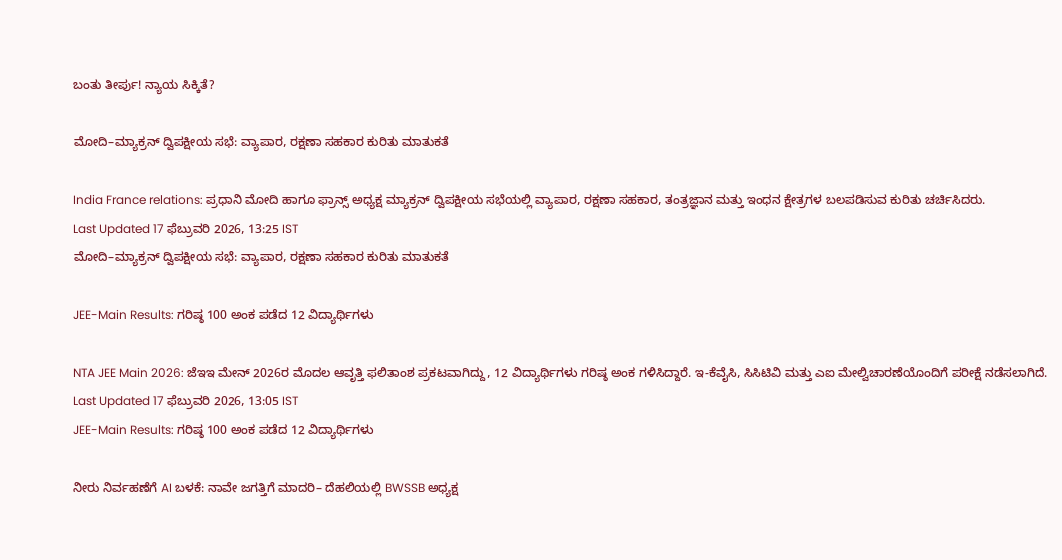ಬಂತು ತೀರ್ಪು! ನ್ಯಾಯ ಸಿಕ್ಕಿತೆ?

ಮೋದಿ–ಮ್ಯಾಕ್ರನ್‌ ದ್ವಿಪಕ್ಷೀಯ ಸಭೆ: ವ್ಯಾಪಾರ, ರಕ್ಷಣಾ ಸಹಕಾರ ಕುರಿತು ಮಾತುಕತೆ

India France relations: ಪ್ರಧಾನಿ ಮೋದಿ ಹಾಗೂ ಫ್ರಾನ್ಸ್ ಅಧ್ಯಕ್ಷ ಮ್ಯಾಕ್ರನ್ ದ್ವಿಪಕ್ಷೀಯ ಸಭೆಯಲ್ಲಿ ವ್ಯಾಪಾರ, ರಕ್ಷಣಾ ಸಹಕಾರ, ತಂತ್ರಜ್ಞಾನ ಮತ್ತು ಇಂಧನ ಕ್ಷೇತ್ರಗಳ ಬಲಪಡಿಸುವ ಕುರಿತು ಚರ್ಚಿಸಿದರು.
Last Updated 17 ಫೆಬ್ರುವರಿ 2026, 13:25 IST
ಮೋದಿ–ಮ್ಯಾಕ್ರನ್‌ ದ್ವಿಪಕ್ಷೀಯ ಸಭೆ: ವ್ಯಾಪಾರ, ರಕ್ಷಣಾ ಸಹಕಾರ ಕುರಿತು ಮಾತುಕತೆ

JEE-Main Results: ಗರಿಷ್ಠ 100 ಅಂಕ ಪಡೆದ 12 ವಿದ್ಯಾರ್ಥಿಗಳು

NTA JEE Main 2026: ಜೆಇಇ ಮೇನ್ 2026ರ ಮೊದಲ ಆವೃತ್ತಿ ಫಲಿತಾಂಶ ಪ್ರಕಟವಾಗಿದ್ದು, 12 ವಿದ್ಯಾರ್ಥಿಗಳು ಗರಿಷ್ಠ ಅಂಕ ಗಳಿಸಿದ್ದಾರೆ. ಇ-ಕೆವೈಸಿ, ಸಿಸಿಟಿವಿ ಮತ್ತು ಎಐ ಮೇಲ್ವಿಚಾರಣೆಯೊಂದಿಗೆ ಪರೀಕ್ಷೆ ನಡೆಸಲಾಗಿದೆ.
Last Updated 17 ಫೆಬ್ರುವರಿ 2026, 13:05 IST
JEE-Main Results: ಗರಿಷ್ಠ 100 ಅಂಕ ಪಡೆದ 12 ವಿದ್ಯಾರ್ಥಿಗಳು

ನೀರು ನಿರ್ವಹಣೆಗೆ AI ಬಳಕೆ: ನಾವೇ ಜಗತ್ತಿಗೆ ಮಾದರಿ– ದೆಹಲಿಯಲ್ಲಿ BWSSB ಅಧ್ಯಕ್ಷ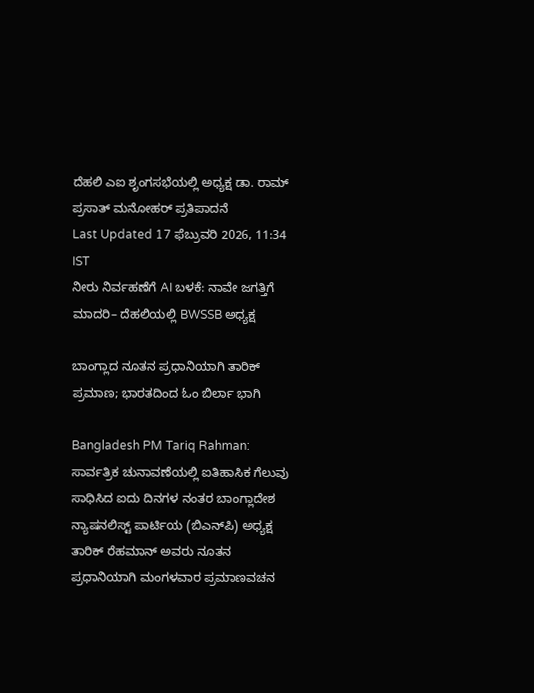ದೆಹಲಿ ಎಐ ಶೃಂಗಸಭೆಯಲ್ಲಿ ಅಧ್ಯಕ್ಷ ಡಾ. ರಾಮ್ ಪ್ರಸಾತ್ ಮನೋಹರ್ ಪ್ರತಿಪಾದನೆ
Last Updated 17 ಫೆಬ್ರುವರಿ 2026, 11:34 IST
ನೀರು ನಿರ್ವಹಣೆಗೆ AI ಬಳಕೆ: ನಾವೇ ಜಗತ್ತಿಗೆ ಮಾದರಿ– ದೆಹಲಿಯಲ್ಲಿ BWSSB ಅಧ್ಯಕ್ಷ

ಬಾಂಗ್ಲಾದ ನೂತನ ಪ್ರಧಾನಿಯಾಗಿ ತಾರಿಕ್ ಪ್ರಮಾಣ; ಭಾರತದಿಂದ ಓಂ ಬಿರ್ಲಾ ಭಾಗಿ

Bangladesh PM Tariq Rahman: ಸಾರ್ವತ್ರಿಕ ಚುನಾವಣೆಯಲ್ಲಿ ಐತಿಹಾಸಿಕ ಗೆಲುವು ಸಾಧಿಸಿದ ಐದು ದಿನಗಳ ನಂತರ ಬಾಂಗ್ಲಾದೇಶ ನ್ಯಾಷನಲಿಸ್ಟ್‌ ಪಾರ್ಟಿಯ (ಬಿಎನ್‌ಪಿ) ಅಧ್ಯಕ್ಷ ತಾರಿಕ್ ರೆಹಮಾನ್ ಅವರು ನೂತನ ಪ್ರಧಾನಿಯಾಗಿ ಮಂಗಳವಾರ ಪ್ರಮಾಣವಚನ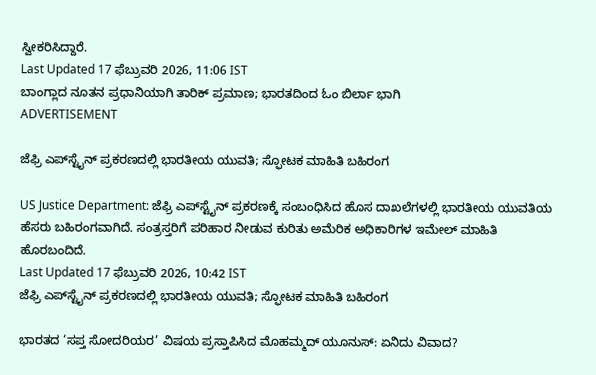ಸ್ವೀಕರಿಸಿದ್ದಾರೆ.
Last Updated 17 ಫೆಬ್ರುವರಿ 2026, 11:06 IST
ಬಾಂಗ್ಲಾದ ನೂತನ ಪ್ರಧಾನಿಯಾಗಿ ತಾರಿಕ್ ಪ್ರಮಾಣ; ಭಾರತದಿಂದ ಓಂ ಬಿರ್ಲಾ ಭಾಗಿ
ADVERTISEMENT

ಜೆಫ್ರಿ ಎಪ್‌ಸ್ಟೈನ್‌ ಪ್ರಕರಣದಲ್ಲಿ ಭಾರತೀಯ ಯುವತಿ; ಸ್ಫೋಟಕ ಮಾಹಿತಿ ಬಹಿರಂಗ

US Justice Department: ಜೆಫ್ರಿ ಎಪ್‌ಸ್ಟೈನ್ ಪ್ರಕರಣಕ್ಕೆ ಸಂಬಂಧಿಸಿದ ಹೊಸ ದಾಖಲೆಗಳಲ್ಲಿ ಭಾರತೀಯ ಯುವತಿಯ ಹೆಸರು ಬಹಿರಂಗವಾಗಿದೆ. ಸಂತ್ರಸ್ತರಿಗೆ ಪರಿಹಾರ ನೀಡುವ ಕುರಿತು ಅಮೆರಿಕ ಅಧಿಕಾರಿಗಳ ಇಮೇಲ್ ಮಾಹಿತಿ ಹೊರಬಂದಿದೆ.
Last Updated 17 ಫೆಬ್ರುವರಿ 2026, 10:42 IST
ಜೆಫ್ರಿ ಎಪ್‌ಸ್ಟೈನ್‌ ಪ್ರಕರಣದಲ್ಲಿ ಭಾರತೀಯ ಯುವತಿ; ಸ್ಫೋಟಕ ಮಾಹಿತಿ ಬಹಿರಂಗ

ಭಾರತದ ‘ಸಪ್ತ ಸೋದರಿಯರ’ ವಿಷಯ ಪ್ರಸ್ತಾಪಿಸಿದ ಮೊಹಮ್ಮದ್ ಯೂನುಸ್: ಏನಿದು ವಿವಾದ?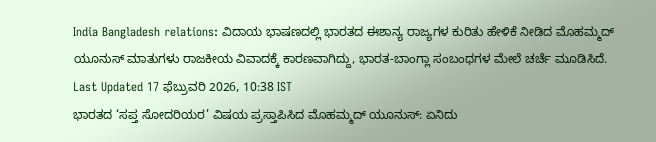India Bangladesh relations: ವಿದಾಯ ಭಾಷಣದಲ್ಲಿ ಭಾರತದ ಈಶಾನ್ಯ ರಾಜ್ಯಗಳ ಕುರಿತು ಹೇಳಿಕೆ ನೀಡಿದ ಮೊಹಮ್ಮದ್ ಯೂನುಸ್ ಮಾತುಗಳು ರಾಜಕೀಯ ವಿವಾದಕ್ಕೆ ಕಾರಣವಾಗಿದ್ದು, ಭಾರತ-ಬಾಂಗ್ಲಾ ಸಂಬಂಧಗಳ ಮೇಲೆ ಚರ್ಚೆ ಮೂಡಿಸಿದೆ.
Last Updated 17 ಫೆಬ್ರುವರಿ 2026, 10:38 IST
ಭಾರತದ ‘ಸಪ್ತ ಸೋದರಿಯರ’ ವಿಷಯ ಪ್ರಸ್ತಾಪಿಸಿದ ಮೊಹಮ್ಮದ್ ಯೂನುಸ್: ಏನಿದು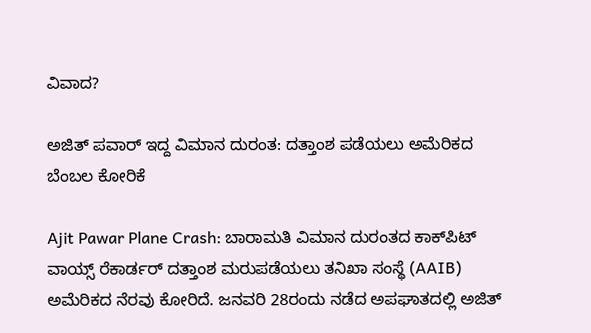ವಿವಾದ?

ಅಜಿತ್ ಪವಾರ್ ಇದ್ದ ವಿಮಾನ ದುರಂತ: ದತ್ತಾಂಶ ಪಡೆಯಲು ಅಮೆರಿಕದ ಬೆಂಬಲ ಕೋರಿಕೆ

Ajit Pawar Plane Crash: ಬಾರಾಮತಿ ವಿಮಾನ ದುರಂತದ ಕಾಕ್‌ಪಿಟ್ ವಾಯ್ಸ್ ರೆಕಾರ್ಡರ್ ದತ್ತಾಂಶ ಮರುಪಡೆಯಲು ತನಿಖಾ ಸಂಸ್ಥೆ (AAIB) ಅಮೆರಿಕದ ನೆರವು ಕೋರಿದೆ. ಜನವರಿ 28ರಂದು ನಡೆದ ಅಪಘಾತದಲ್ಲಿ ಅಜಿತ್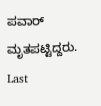ಪವಾರ್ ಮೃತಪಟ್ಟಿದ್ದರು.
Last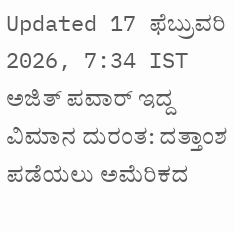Updated 17 ಫೆಬ್ರುವರಿ 2026, 7:34 IST
ಅಜಿತ್ ಪವಾರ್ ಇದ್ದ ವಿಮಾನ ದುರಂತ: ದತ್ತಾಂಶ ಪಡೆಯಲು ಅಮೆರಿಕದ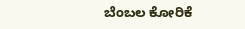ಬೆಂಬಲ ಕೋರಿಕೆ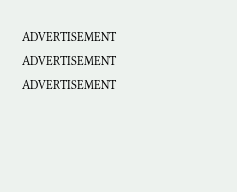ADVERTISEMENT
ADVERTISEMENT
ADVERTISEMENT